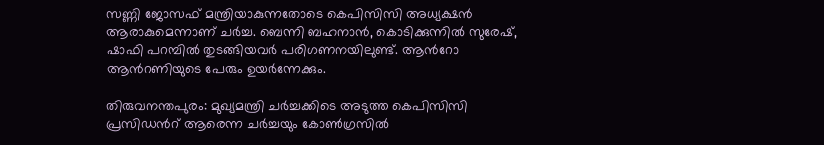സണ്ണി ജോസഫ് മന്ത്രിയാകുന്നതോടെ കെപിസിസി അധ്യക്ഷൻ ആരാകുമെന്നാണ് ചർച്ച. ബെന്നി ബഹനാൻ, കൊടിക്കുന്നിൽ സുരേഷ്, ഷാഫി പറമ്പിൽ തുടങ്ങിയവർ പരിഗണനയിലുണ്ട്. ആന്‍റോ ആന്‍റണിയുടെ പേരും ഉയർന്നേക്കും.

തിരുവനന്തപുരം: മുഖ്യമന്ത്രി ചർച്ചക്കിടെ അടുത്ത കെപിസിസി പ്രസിഡന്‍റ് ആരെന്ന ചർച്ചയും കോണ്‍ഗ്രസിൽ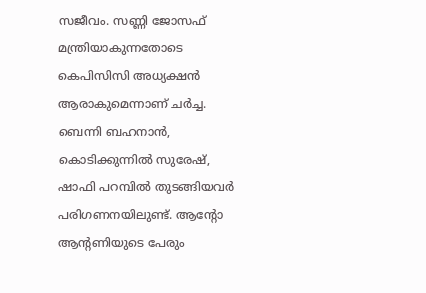സജീവം. സണ്ണി ജോസഫ് മന്ത്രിയാകുന്നതോടെ കെപിസിസി അധ്യക്ഷൻ ആരാകുമെന്നാണ് ചർച്ച. ബെന്നി ബഹനാൻ, കൊടിക്കുന്നിൽ സുരേഷ്, ഷാഫി പറമ്പിൽ തുടങ്ങിയവർ പരിഗണനയിലുണ്ട്. ആന്‍റോ ആന്‍റണിയുടെ പേരും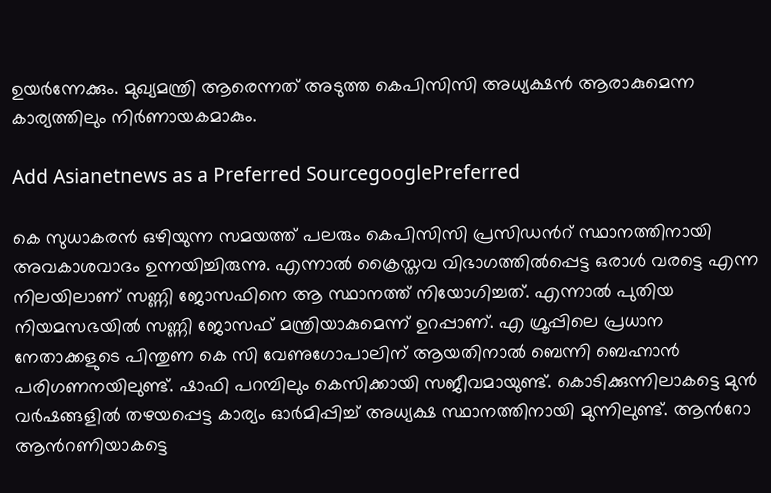ഉയർന്നേക്കും. മുഖ്യമന്ത്രി ആരെന്നത് അടുത്ത കെപിസിസി അധ്യക്ഷൻ ആരാകുമെന്ന കാര്യത്തിലും നിർണായകമാകും.

Add Asianetnews as a Preferred SourcegooglePreferred

കെ സുധാകരൻ ഒഴിയുന്ന സമയത്ത് പലരും കെപിസിസി പ്രസിഡന്‍റ് സ്ഥാനത്തിനായി അവകാശവാദം ഉന്നയിച്ചിരുന്നു. എന്നാൽ ക്രൈസ്തവ വിഭാഗത്തിൽപ്പെട്ട ഒരാൾ വരട്ടെ എന്ന നിലയിലാണ് സണ്ണി ജോസഫിനെ ആ സ്ഥാനത്ത് നിയോഗിച്ചത്. എന്നാൽ പുതിയ നിയമസഭയിൽ സണ്ണി ജോസഫ് മന്ത്രിയാകുമെന്ന് ഉറപ്പാണ്. എ ഗ്രൂപ്പിലെ പ്രധാന നേതാക്കളുടെ പിന്തുണ കെ സി വേണുഗോപാലിന് ആയതിനാൽ ബെന്നി ബെഹ്നാൻ പരിഗണനയിലുണ്ട്. ഷാഫി പറമ്പിലും കെസിക്കായി സജീവമായുണ്ട്. കൊടിക്കുന്നിലാകട്ടെ മുൻ വർഷങ്ങളിൽ തഴയപ്പെട്ട കാര്യം ഓർമിപ്പിച്ച് അധ്യക്ഷ സ്ഥാനത്തിനായി മുന്നിലുണ്ട്. ആന്‍റോ ആന്‍റണിയാകട്ടെ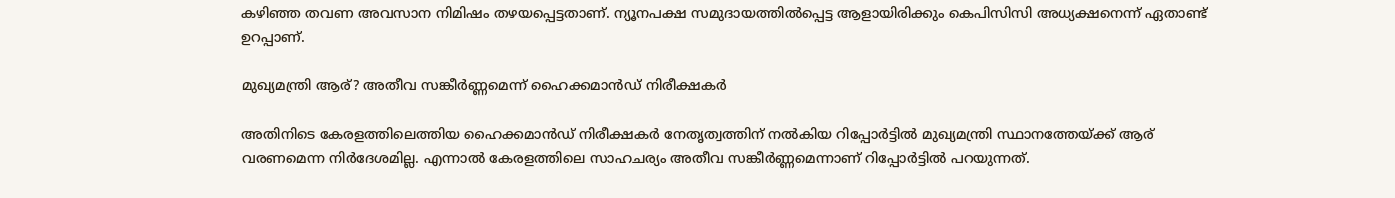കഴിഞ്ഞ തവണ അവസാന നിമിഷം തഴയപ്പെട്ടതാണ്. ന്യൂനപക്ഷ സമുദായത്തിൽപ്പെട്ട ആളായിരിക്കും കെപിസിസി അധ്യക്ഷനെന്ന് ഏതാണ്ട് ഉറപ്പാണ്.

മുഖ്യമന്ത്രി ആര്? അതീവ സങ്കീർണ്ണമെന്ന് ഹൈക്കമാൻഡ് നിരീക്ഷകർ

അതിനിടെ കേരളത്തിലെത്തിയ ഹൈക്കമാൻഡ് നിരീക്ഷകർ നേതൃത്വത്തിന് നൽകിയ റിപ്പോർട്ടിൽ മുഖ്യമന്ത്രി സ്ഥാനത്തേയ്ക്ക് ആര് വരണമെന്ന നിർദേശമില്ല. എന്നാൽ കേരളത്തിലെ സാഹചര്യം അതീവ സങ്കീർണ്ണമെന്നാണ് റിപ്പോർട്ടിൽ പറയുന്നത്.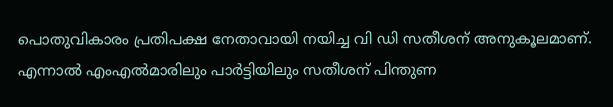പൊതുവികാരം പ്രതിപക്ഷ നേതാവായി നയിച്ച വി ഡി സതീശന് അനുകൂലമാണ്. എന്നാൽ എംഎൽമാരിലും പാർട്ടിയിലും സതീശന് പിന്തുണ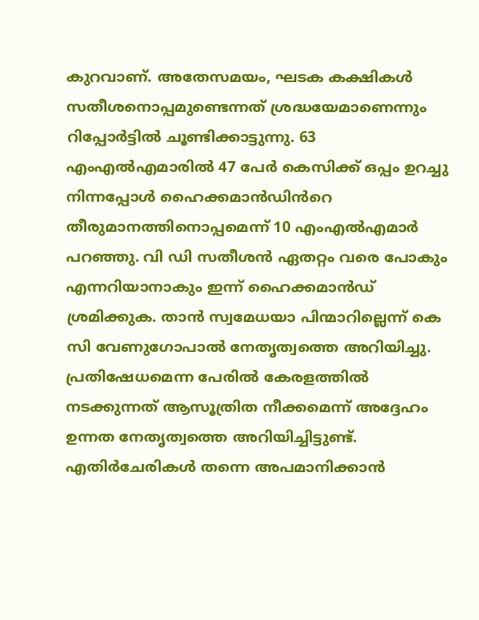കുറവാണ്. അതേസമയം, ഘടക കക്ഷികൾ സതീശനൊപ്പമുണ്ടെന്നത് ശ്രദ്ധയേമാണെന്നും റിപ്പോർട്ടിൽ ചൂണ്ടിക്കാട്ടുന്നു. 63 എംഎൽഎമാരിൽ 47 പേർ കെസിക്ക് ഒപ്പം ഉറച്ചു നിന്നപ്പോൾ ഹൈക്കമാൻഡിൻറെ തീരുമാനത്തിനൊപ്പമെന്ന് 10 എംഎൽഎമാർ പറഞ്ഞു. വി ഡി സതീശൻ ഏതറ്റം വരെ പോകും എന്നറിയാനാകും ഇന്ന് ഹൈക്കമാൻഡ് ശ്രമിക്കുക. താൻ സ്വമേധയാ പിന്മാറില്ലെന്ന് കെ സി വേണുഗോപാൽ നേതൃത്വത്തെ അറിയിച്ചു. പ്രതിഷേധമെന്ന പേരിൽ കേരളത്തിൽ നടക്കുന്നത് ആസൂത്രിത നീക്കമെന്ന് അദ്ദേഹം ഉന്നത നേതൃത്വത്തെ അറിയിച്ചിട്ടുണ്ട്. എതിർചേരികൾ തന്നെ അപമാനിക്കാൻ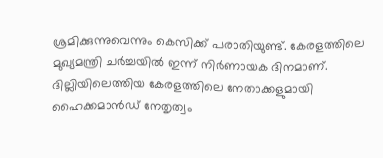ശ്രമിക്കുന്നുവെന്നും കെസിക്ക് പരാതിയുണ്ട്. കേരളത്തിലെ മുഖ്യമന്ത്രി ചര്‍ച്ചയില്‍ ഇന്ന് നിര്‍ണായക ദിനമാണ്. ദില്ലിയിലെത്തിയ കേരളത്തിലെ നേതാക്കളുമായി ഹൈക്കമാന്‍ഡ് നേതൃത്വം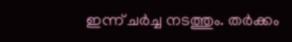ഇന്ന് ചര്‍ച്ച നടത്തും. തര്‍ക്കം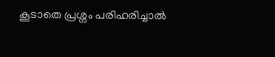കൂടാതെ പ്രശ്നം പരിഹരിച്ചാല്‍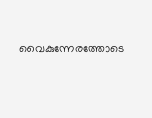വൈകുന്നേരത്തോടെ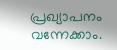പ്രഖ്യാപനം വന്നേക്കാം.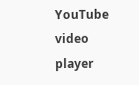YouTube video player